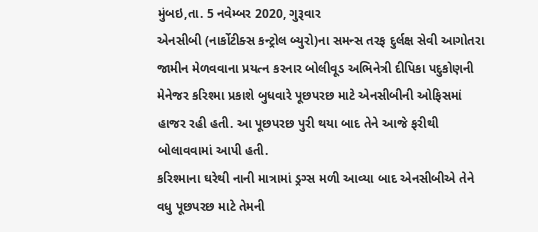મુંબઇ,તા. 5 નવેમ્બર 2020, ગુરૂવાર
એનસીબી (નાર્કોટીક્સ કન્ટ્રોલ બ્યુરો)ના સમન્સ તરફ દુર્લક્ષ સેવી આગોતરા જામીન મેળવવાના પ્રયત્ન કરનાર બોલીવૂડ અભિનેત્રી દીપિકા પદુકોણની મેનેજર કરિશ્મા પ્રકાશે બુધવારે પૂછપરછ માટે એનસીબીની ઓફિસમાં હાજર રહી હતી. આ પૂછપરછ પુરી થયા બાદ તેને આજે ફરીથી બોલાવવામાં આપી હતી.
કરિશ્માના ઘરેથી નાની માત્રામાં ડ્રગ્સ મળી આવ્યા બાદ એનસીબીએ તેને વધુ પૂછપરછ માટે તેમની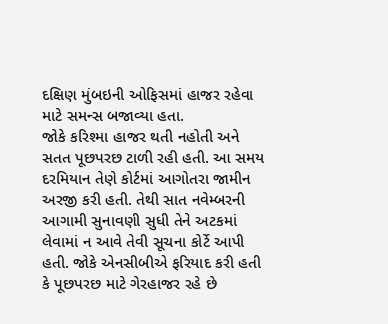દક્ષિણ મુંબઇની ઓફિસમાં હાજર રહેવા માટે સમન્સ બજાવ્યા હતા.
જોકે કરિશ્મા હાજર થતી નહોતી અને સતત પૂછપરછ ટાળી રહી હતી. આ સમય દરમિયાન તેણે કોર્ટમાં આગોતરા જામીન અરજી કરી હતી. તેથી સાત નવેમ્બરની આગામી સુનાવણી સુધી તેને અટકમાં લેવામાં ન આવે તેવી સૂચના કોર્ટે આપી હતી. જોકે એનસીબીએ ફરિયાદ કરી હતી કે પૂછપરછ માટે ગેરહાજર રહે છે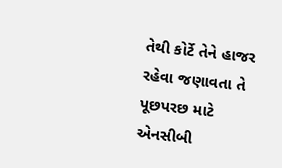તેથી કોર્ટે તેને હાજર રહેવા જણાવતા તે પૂછપરછ માટે એનસીબી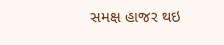સમક્ષ હાજર થઇ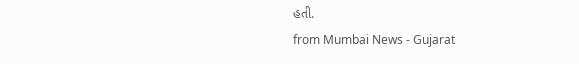હતી.
from Mumbai News - Gujarat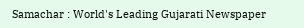Samachar : World's Leading Gujarati Newspaper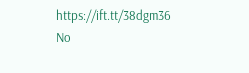https://ift.tt/38dgm36
No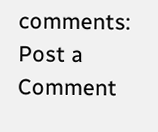comments:
Post a Comment